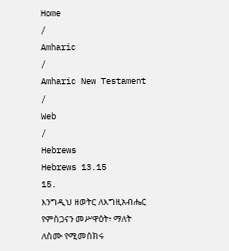Home
/
Amharic
/
Amharic New Testament
/
Web
/
Hebrews
Hebrews 13.15
15.
እንግዲህ ዘወትር ለእግዚአብሔር የምስጋናን መሥዋዕት፥ ማለት ለስሙ የሚመሰክሩ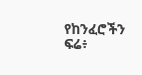የከንፈሮችን ፍሬ፥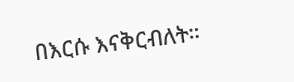በእርሱ እናቅርብለት።